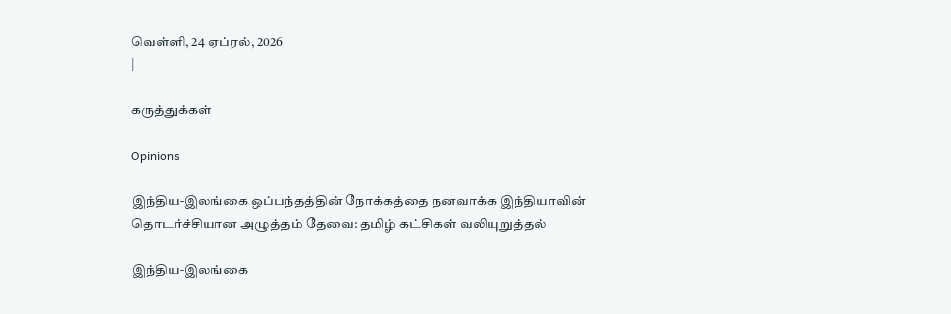வெள்ளி, 24 ஏப்ரல், 2026
|

கருத்துக்கள்

Opinions

இந்திய-இலங்கை ஒப்பந்தத்தின் நோக்கத்தை நனவாக்க இந்தியாவின் தொடர்ச்சியான அழுத்தம் தேவை: தமிழ் கட்சிகள் வலியுறுத்தல்

இந்திய-இலங்கை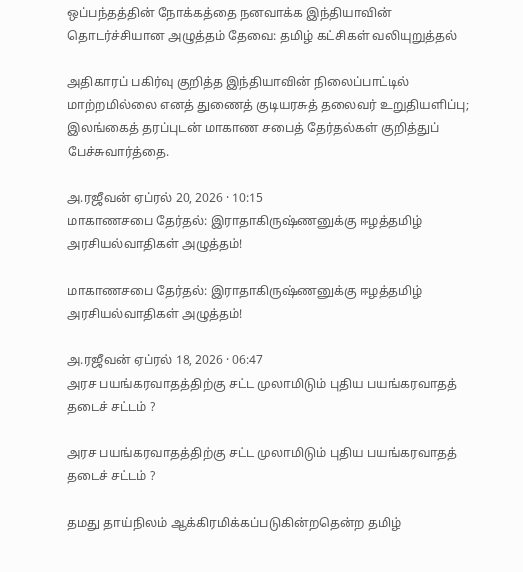ஒப்பந்தத்தின் நோக்கத்தை நனவாக்க இந்தியாவின் தொடர்ச்சியான அழுத்தம் தேவை: தமிழ் கட்சிகள் வலியுறுத்தல்

அதிகாரப் பகிர்வு குறித்த இந்தியாவின் நிலைப்பாட்டில் மாற்றமில்லை எனத் துணைத் குடியரசுத் தலைவர் உறுதியளிப்பு; இலங்கைத் தரப்புடன் மாகாண சபைத் தேர்தல்கள் குறித்துப் பேச்சுவார்த்தை.

அ.ரஜீவன் ஏப்ரல் 20, 2026 · 10:15
மாகாணசபை தேர்தல்: இராதாகிருஷ்ணனுக்கு ஈழத்தமிழ் அரசியல்வாதிகள் அழுத்தம்!

மாகாணசபை தேர்தல்: இராதாகிருஷ்ணனுக்கு ஈழத்தமிழ் அரசியல்வாதிகள் அழுத்தம்!

அ.ரஜீவன் ஏப்ரல் 18, 2026 · 06:47
அரச பயங்கரவாதத்திற்கு சட்ட முலாமிடும் புதிய பயங்கரவாதத் தடைச் சட்டம் ?

அரச பயங்கரவாதத்திற்கு சட்ட முலாமிடும் புதிய பயங்கரவாதத் தடைச் சட்டம் ?

தமது தாய்நிலம் ஆக்கிரமிக்கப்படுகின்றதென்ற தமிழ்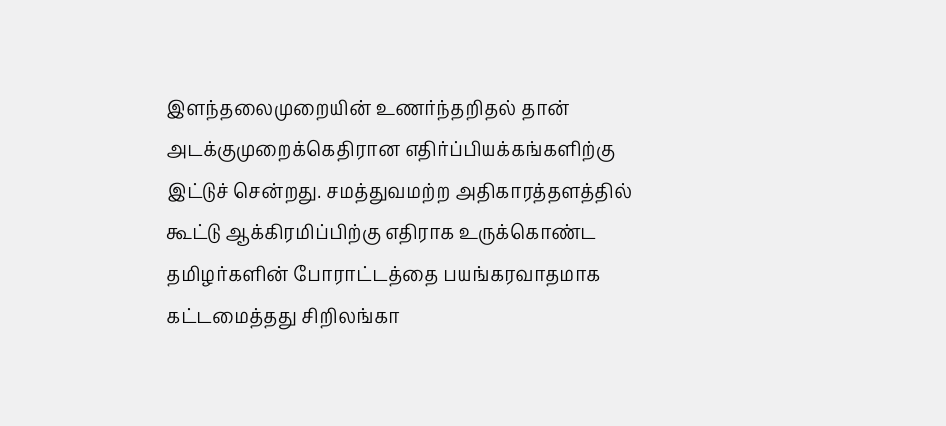இளந்தலைமுறையின் உணர்ந்தறிதல் தான் அடக்குமுறைக்கெதிரான எதிர்ப்பியக்கங்களிற்கு இட்டுச் சென்றது. சமத்துவமற்ற அதிகாரத்தளத்தில் கூட்டு ஆக்கிரமிப்பிற்கு எதிராக உருக்கொண்ட தமிழர்களின் போராட்டத்தை பயங்கரவாதமாக கட்டமைத்தது சிறிலங்கா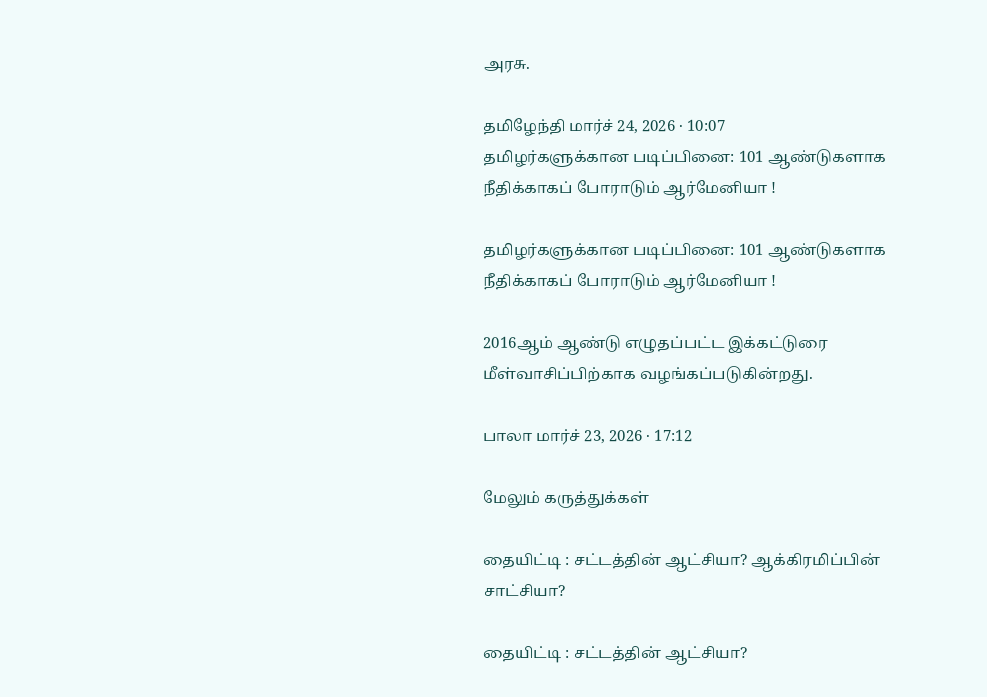அரசு.

தமிழேந்தி மார்ச் 24, 2026 · 10:07
தமிழர்களுக்கான படிப்பினை: 101 ஆண்டுகளாக நீதிக்காகப் போராடும் ஆர்மேனியா !

தமிழர்களுக்கான படிப்பினை: 101 ஆண்டுகளாக நீதிக்காகப் போராடும் ஆர்மேனியா !

2016ஆம் ஆண்டு எழுதப்பட்ட இக்கட்டுரை மீள்வாசிப்பிற்காக வழங்கப்படுகின்றது.

பாலா மார்ச் 23, 2026 · 17:12

மேலும் கருத்துக்கள்

தையிட்டி : சட்டத்தின் ஆட்சியா? ஆக்கிரமிப்பின் சாட்சியா?

தையிட்டி : சட்டத்தின் ஆட்சியா?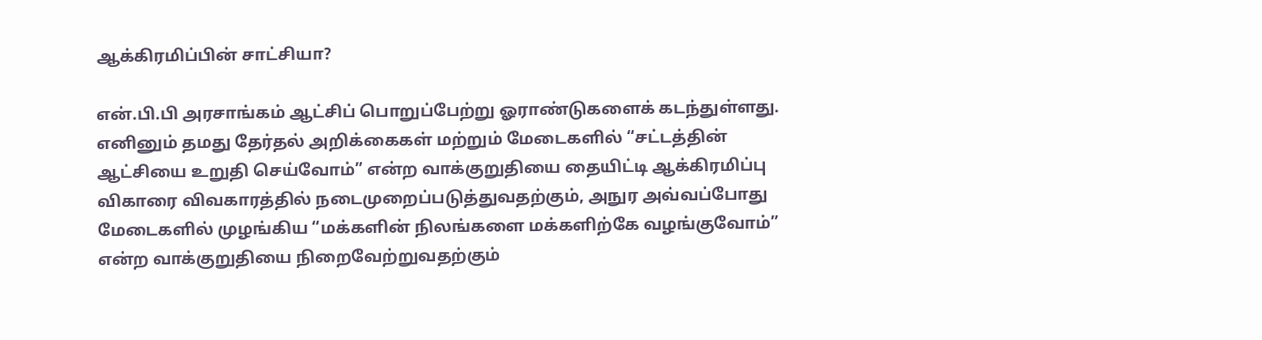ஆக்கிரமிப்பின் சாட்சியா?

என்.பி.பி அரசாங்கம் ஆட்சிப் பொறுப்பேற்று ஓராண்டுகளைக் கடந்துள்ளது. எனினும் தமது தேர்தல் அறிக்கைகள் மற்றும் மேடைகளில் “சட்டத்தின் ஆட்சியை உறுதி செய்வோம்” என்ற வாக்குறுதியை தையிட்டி ஆக்கிரமிப்பு விகாரை விவகாரத்தில் நடைமுறைப்படுத்துவதற்கும், அநுர அவ்வப்போது மேடைகளில் முழங்கிய “மக்களின் நிலங்களை மக்களிற்கே வழங்குவோம்” என்ற வாக்குறுதியை நிறைவேற்றுவதற்கும்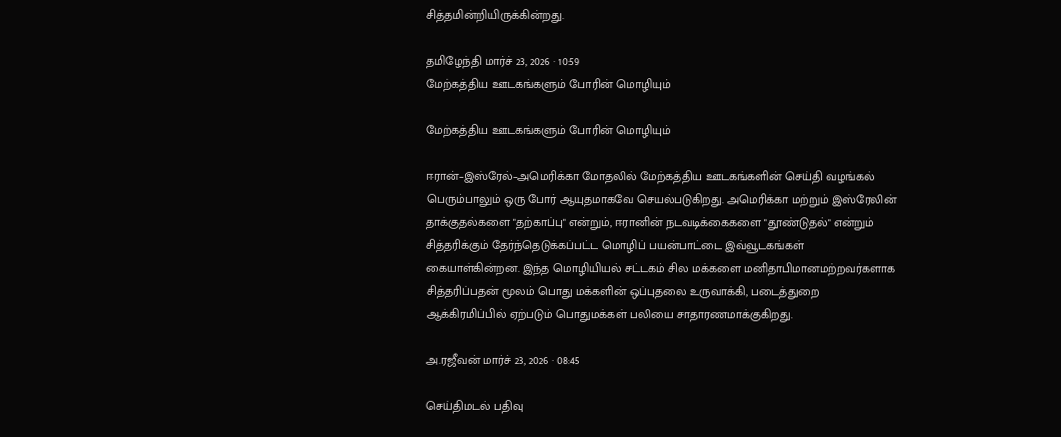சித்தமின்றியிருக்கின்றது.

தமிழேந்தி மார்ச் 23, 2026 · 10:59
மேற்கத்திய ஊடகங்களும் போரின் மொழியும்

மேற்கத்திய ஊடகங்களும் போரின் மொழியும்

ஈரான்–இஸ்ரேல்–அமெரிக்கா மோதலில் மேற்கத்திய ஊடகங்களின் செய்தி வழங்கல் பெரும்பாலும் ஒரு போர் ஆயுதமாகவே செயல்படுகிறது. அமெரிக்கா மற்றும் இஸ்ரேலின் தாக்குதல்களை "தற்காப்பு" என்றும், ஈரானின் நடவடிக்கைகளை "தூண்டுதல்" என்றும் சித்தரிக்கும் தேர்ந்தெடுக்கப்பட்ட மொழிப் பயன்பாட்டை இவ்வூடகங்கள் கையாள்கின்றன. இந்த மொழியியல் சட்டகம் சில மக்களை மனிதாபிமானமற்றவர்களாக சித்தரிப்பதன் மூலம் பொது மக்களின் ஒப்புதலை உருவாக்கி, படைத்துறை ஆக்கிரமிப்பில் ஏற்படும் பொதுமக்கள் பலியை சாதாரணமாக்குகிறது.

அ.ரஜீவன் மார்ச் 23, 2026 · 08:45

செய்திமடல் பதிவு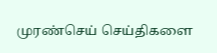முரண்செய் செய்திகளை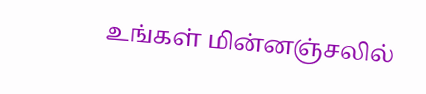உங்கள் மின்னஞ்சலில்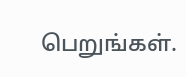பெறுங்கள்.